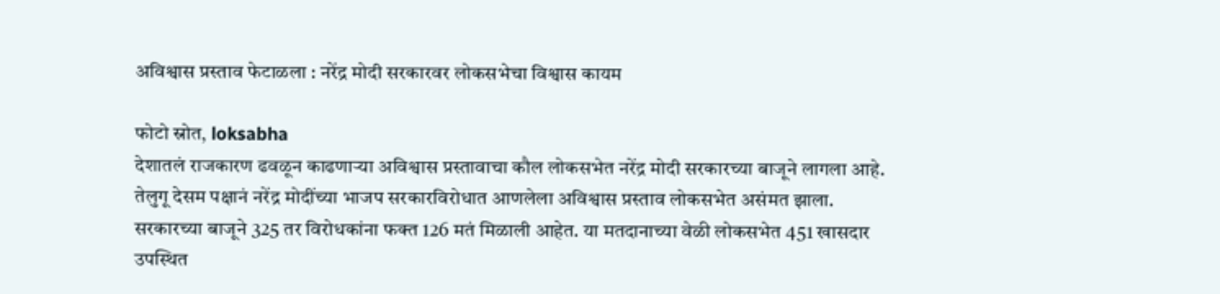अविश्वास प्रस्ताव फेटाळला : नरेंद्र मोदी सरकारवर लोकसभेचा विश्वास कायम

फोटो स्रोत, loksabha
देशातलं राजकारण ढवळून काढणाऱ्या अविश्वास प्रस्तावाचा कौल लोकसभेत नरेंद्र मोदी सरकारच्या बाजूने लागला आहे.
तेलुगू देसम पक्षानं नरेंद्र मोदींच्या भाजप सरकारविरोधात आणलेला अविश्वास प्रस्ताव लोकसभेत असंमत झाला. सरकारच्या बाजूने 325 तर विरोधकांना फक्त 126 मतं मिळाली आहेत. या मतदानाच्या वेळी लोकसभेत 451 खासदार उपस्थित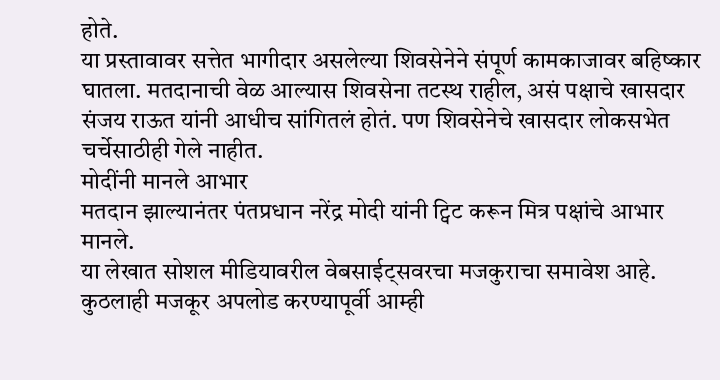होते.
या प्रस्तावावर सत्तेत भागीदार असलेल्या शिवसेनेने संपूर्ण कामकाजावर बहिष्कार घातला. मतदानाची वेळ आल्यास शिवसेना तटस्थ राहील, असं पक्षाचे खासदार संजय राऊत यांनी आधीच सांगितलं होतं. पण शिवसेनेचे खासदार लोकसभेत चर्चेसाठीही गेले नाहीत.
मोदींनी मानले आभार
मतदान झाल्यानंतर पंतप्रधान नरेंद्र मोदी यांनी ट्विट करून मित्र पक्षांचे आभार मानले.
या लेखात सोशल मीडियावरील वेबसाईट्सवरचा मजकुराचा समावेश आहे. कुठलाही मजकूर अपलोड करण्यापूर्वी आम्ही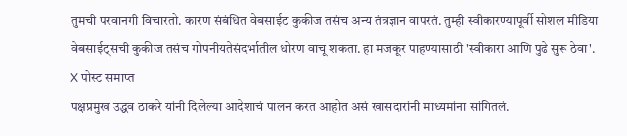तुमची परवानगी विचारतो. कारण संबंधित वेबसाईट कुकीज तसंच अन्य तंत्रज्ञान वापरतं. तुम्ही स्वीकारण्यापूर्वी सोशल मीडिया वेबसाईट्सची कुकीज तसंच गोपनीयतेसंदर्भातील धोरण वाचू शकता. हा मजकूर पाहण्यासाठी 'स्वीकारा आणि पुढे सुरू ठेवा'.
X पोस्ट समाप्त
पक्षप्रमुख उद्धव ठाकरे यांनी दिलेल्या आदेशाचं पालन करत आहोत असं खासदारांनी माध्यमांना सांगितलं.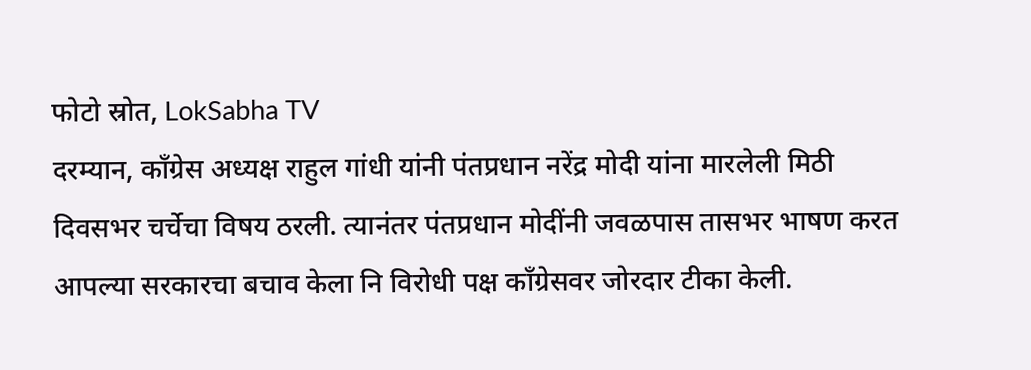फोटो स्रोत, LokSabha TV
दरम्यान, काँग्रेस अध्यक्ष राहुल गांधी यांनी पंतप्रधान नरेंद्र मोदी यांना मारलेली मिठी दिवसभर चर्चेचा विषय ठरली. त्यानंतर पंतप्रधान मोदींनी जवळपास तासभर भाषण करत आपल्या सरकारचा बचाव केला नि विरोधी पक्ष काँग्रेसवर जोरदार टीका केली.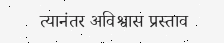त्यानंतर अविश्वास प्रस्ताव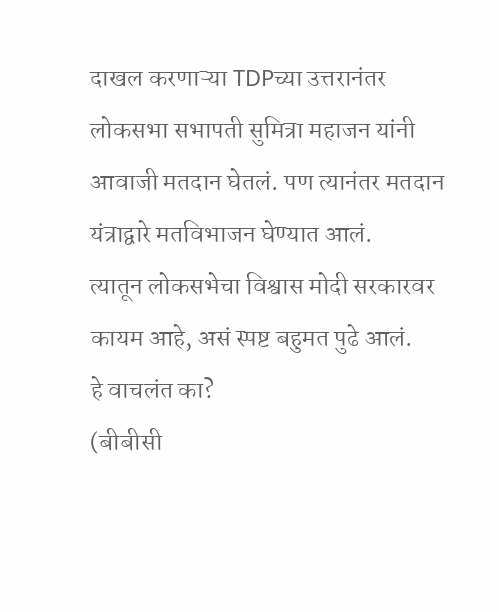दाखल करणाऱ्या TDPच्या उत्तरानंतर लोकसभा सभापती सुमित्रा महाजन यांनी आवाजी मतदान घेतलं. पण त्यानंतर मतदान यंत्राद्वारे मतविभाजन घेण्यात आलं.
त्यातून लोकसभेचा विश्वास मोदी सरकारवर कायम आहे, असं स्पष्ट बहुमत पुढे आलं.
हे वाचलंत का?
(बीबीसी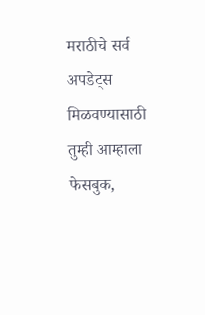मराठीचे सर्व अपडेट्स मिळवण्यासाठी तुम्ही आम्हाला फेसबुक,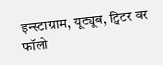इन्स्टाग्राम, यूट्यूब, ट्विटर वर फॉलो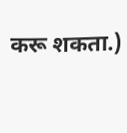करू शकता.)